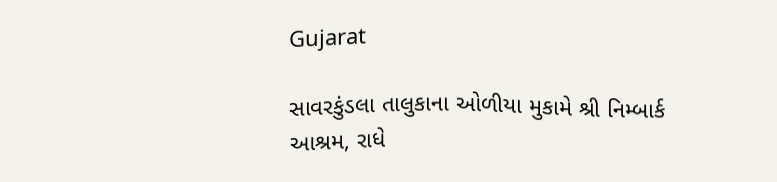Gujarat

સાવરકુંડલા તાલુકાના ઓળીયા મુકામે શ્રી નિમ્બાર્ક આશ્રમ, રાધે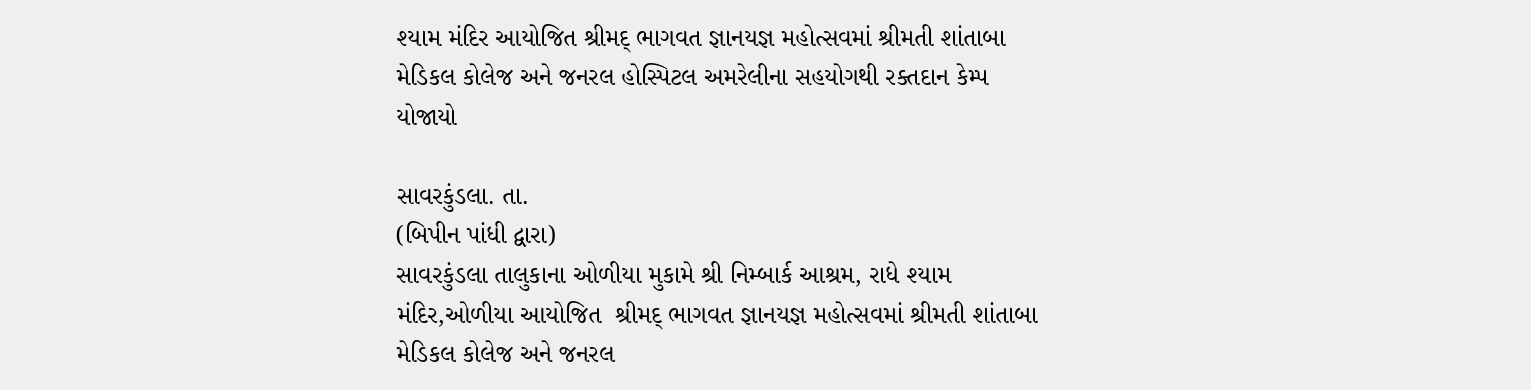શ્યામ મંદિર આયોજિત શ્રીમદ્ ભાગવત જ્ઞાનયજ્ઞ મહોત્સવમાં શ્રીમતી શાંતાબા મેડિકલ કોલેજ અને જનરલ હોસ્પિટલ અમરેલીના સહયોગથી રક્તદાન કેમ્પ યોજાયો

સાવરકુંડલા. તા.
(બિપીન પાંધી દ્વારા)
સાવરકુંડલા તાલુકાના ઓળીયા મુકામે શ્રી નિમ્બાર્ક આશ્રમ, રાધે શ્યામ  મંદિર,ઓળીયા આયોજિત  શ્રીમદ્ ભાગવત જ્ઞાનયજ્ઞ મહોત્સવમાં શ્રીમતી શાંતાબા મેડિકલ કોલેજ અને જનરલ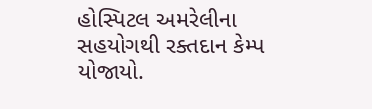હોસ્પિટલ અમરેલીના સહયોગથી રક્તદાન કેમ્પ યોજાયો.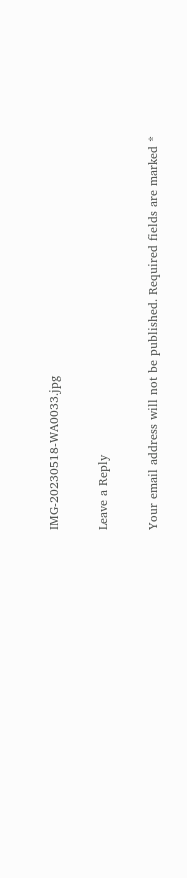IMG-20230518-WA0033.jpg

Leave a Reply

Your email address will not be published. Required fields are marked *